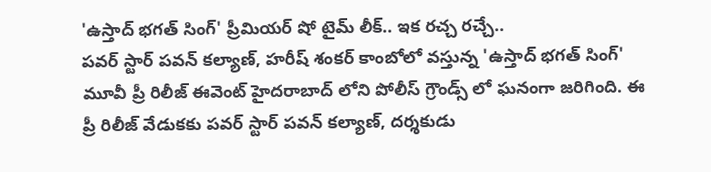'ఉస్తాద్ భగత్ సింగ్' ప్రీమియర్ షో టైమ్ లీక్.. ఇక రచ్చ రచ్చే..
పవర్ స్టార్ పవన్ కల్యాణ్, హరీష్ శంకర్ కాంబోలో వస్తున్న 'ఉస్తాద్ భగత్ సింగ్' మూవీ ప్రీ రిలీజ్ ఈవెంట్ హైదరాబాద్ లోని పోలీస్ గ్రౌండ్స్ లో ఘనంగా జరిగింది. ఈ ప్రీ రిలీజ్ వేడుకకు పవర్ స్టార్ పవన్ కల్యాణ్, దర్శకుడు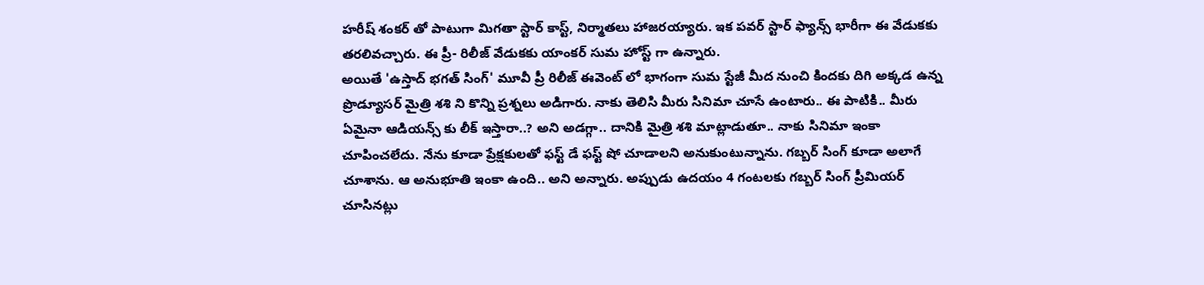హరీష్ శంకర్ తో పాటుగా మిగతా స్టార్ కాస్ట్, నిర్మాతలు హాజరయ్యారు. ఇక పవర్ స్టార్ ఫ్యాన్స్ భారీగా ఈ వేడుకకు తరలివచ్చారు. ఈ ప్రీ- రిలీజ్ వేడుకకు యాంకర్ సుమ హోస్ట్ గా ఉన్నారు.
అయితే 'ఉస్తాద్ భగత్ సింగ్' మూవీ ప్రీ రిలీజ్ ఈవెంట్ లో భాగంగా సుమ స్టేజీ మీద నుంచి కిందకు దిగి అక్కడ ఉన్న ప్రొడ్యూసర్ మైత్రి శశి ని కొన్ని ప్రశ్నలు అడిగారు. నాకు తెలిసి మీరు సినిమా చూసే ఉంటారు.. ఈ పాటికి.. మీరు ఏమైనా ఆడియన్స్ కు లీక్ ఇస్తారా..? అని అడగ్గా.. దానికి మైత్రి శశి మాట్లాడుతూ.. నాకు సినిమా ఇంకా చూపించలేదు. నేను కూడా ప్రేక్షకులతో ఫస్ట్ డే ఫస్ట్ షో చూడాలని అనుకుంటున్నాను. గబ్బర్ సింగ్ కూడా అలాగే చూశాను. ఆ అనుభూతి ఇంకా ఉంది.. అని అన్నారు. అప్పుడు ఉదయం 4 గంటలకు గబ్బర్ సింగ్ ప్రీమియర్ చూసినట్లు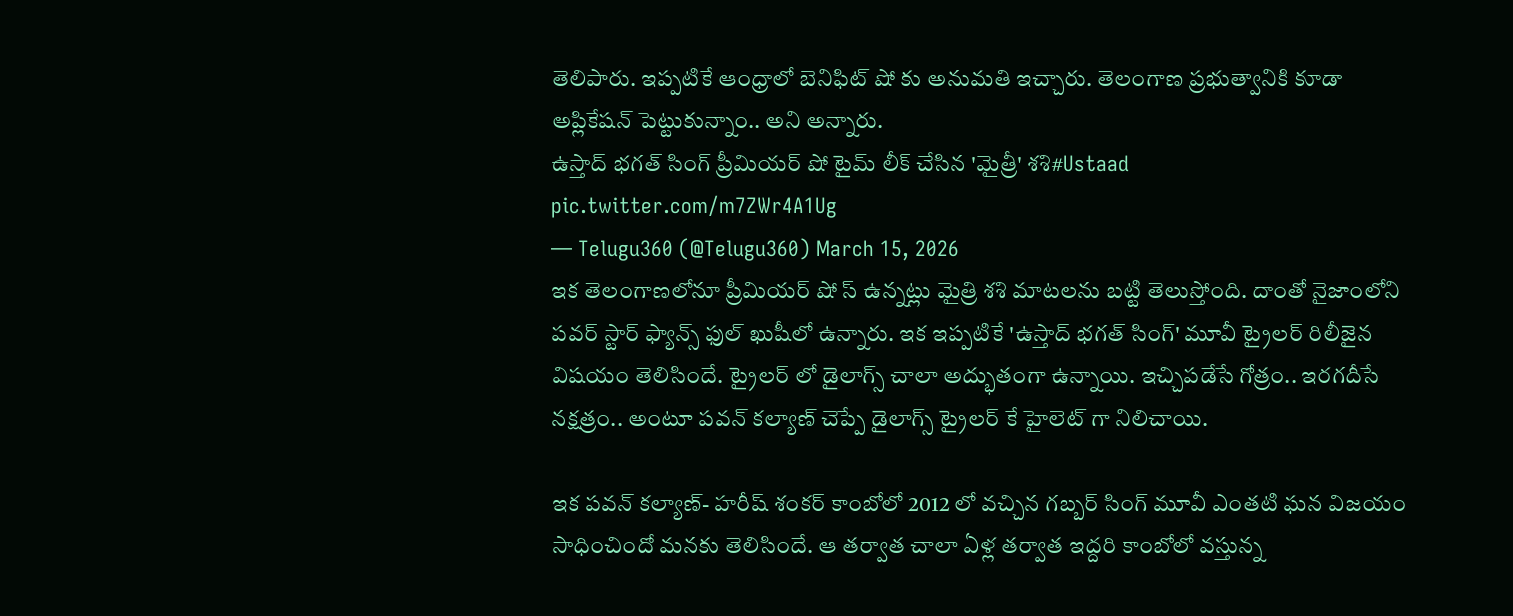తెలిపారు. ఇప్పటికే ఆంధ్రాలో బెనిఫిట్ షో కు అనుమతి ఇచ్చారు. తెలంగాణ ప్రభుత్వానికి కూడా అప్లికేషన్ పెట్టుకున్నాం.. అని అన్నారు.
ఉస్తాద్ భగత్ సింగ్ ప్రీమియర్ షో టైమ్ లీక్ చేసిన 'మైత్రీ' శశి#Ustaad pic.twitter.com/m7ZWr4A1Ug
— Telugu360 (@Telugu360) March 15, 2026
ఇక తెలంగాణలోనూ ప్రీమియర్ షో స్ ఉన్నట్లు మైత్రి శశి మాటలను బట్టి తెలుస్తోంది. దాంతో నైజాంలోని పవర్ స్టార్ ఫ్యాన్స్ ఫుల్ ఖుషీలో ఉన్నారు. ఇక ఇప్పటికే 'ఉస్తాద్ భగత్ సింగ్' మూవీ ట్రైలర్ రిలీజైన విషయం తెలిసిందే. ట్రైలర్ లో డైలాగ్స్ చాలా అద్భుతంగా ఉన్నాయి. ఇచ్చిపడేసే గోత్రం.. ఇరగదీసే నక్షత్రం.. అంటూ పవన్ కల్యాణ్ చెప్పే డైలాగ్స్ ట్రైలర్ కే హైలెట్ గా నిలిచాయి.

ఇక పవన్ కల్యాణ్- హరీష్ శంకర్ కాంబోలో 2012 లో వచ్చిన గబ్బర్ సింగ్ మూవీ ఎంతటి ఘన విజయం సాధించిందో మనకు తెలిసిందే. ఆ తర్వాత చాలా ఏళ్ల తర్వాత ఇద్దరి కాంబోలో వస్తున్న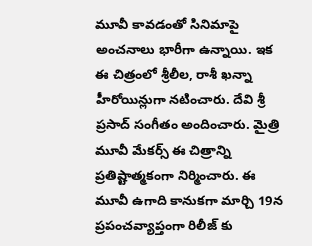మూవీ కావడంతో సినిమాపై అంచనాలు భారీగా ఉన్నాయి. ఇక ఈ చిత్రంలో శ్రీలీల, రాశీ ఖన్నా హీరోయిన్లుగా నటించారు. దేవి శ్రీ ప్రసాద్ సంగీతం అందించారు. మైత్రి మూవీ మేకర్స్ ఈ చిత్రాన్ని ప్రతిష్టాత్మకంగా నిర్మించారు. ఈ మూవీ ఉగాది కానుకగా మార్చి 19న ప్రపంచవ్యాప్తంగా రిలీజ్ కు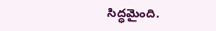సిద్ధమైంది.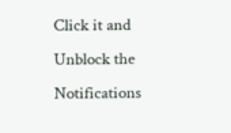Click it and Unblock the Notifications